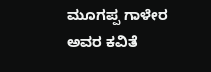ಮೂಗಪ್ಪ ಗಾಳೇರ ಅವರ ಕವಿತೆ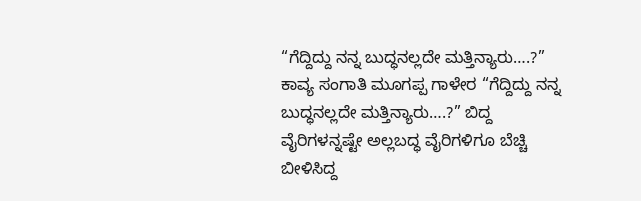“ಗೆದ್ದಿದ್ದು ನನ್ನ ಬುದ್ಧನಲ್ಲದೇ ಮತ್ತಿನ್ಯಾರು….?”
ಕಾವ್ಯ ಸಂಗಾತಿ ಮೂಗಪ್ಪ ಗಾಳೇರ “ಗೆದ್ದಿದ್ದು ನನ್ನ ಬುದ್ಧನಲ್ಲದೇ ಮತ್ತಿನ್ಯಾರು….?” ಬಿದ್ದ ವೈರಿಗಳನ್ನಷ್ಟೇ ಅಲ್ಲಬದ್ಧ ವೈರಿಗಳಿಗೂ ಬೆಚ್ಚಿ ಬೀಳಿಸಿದ್ದ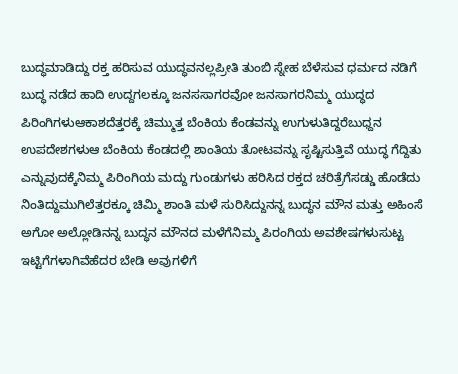ಬುದ್ಧಮಾಡಿದ್ದು ರಕ್ತ ಹರಿಸುವ ಯುದ್ಧವನಲ್ಲಪ್ರೀತಿ ತುಂಬಿ ಸ್ನೇಹ ಬೆಳೆಸುವ ಧರ್ಮದ ನಡಿಗೆ ಬುದ್ಧ ನಡೆದ ಹಾದಿ ಉದ್ದಗಲಕ್ಕೂ ಜನಸಸಾಗರವೋ ಜನಸಾಗರನಿಮ್ಮ ಯುದ್ಧದ ಪಿರಿಂಗಿಗಳುಆಕಾಶದೆತ್ತರಕ್ಕೆ ಚಿಮ್ಮುತ್ತ ಬೆಂಕಿಯ ಕೆಂಡವನ್ನು ಉಗುಳುತಿದ್ದರೆಬುಧ್ದನ ಉಪದೇಶಗಳುಆ ಬೆಂಕಿಯ ಕೆಂಡದಲ್ಲಿ ಶಾಂತಿಯ ತೋಟವನ್ನು ಸೃಷ್ಟಿಸುತ್ತಿವೆ ಯುದ್ಧ ಗೆದ್ದಿತು ಎನ್ನುವುದಕ್ಕೆನಿಮ್ಮ ಪಿರಿಂಗಿಯ ಮದ್ದು ಗುಂಡುಗಳು ಹರಿಸಿದ ರಕ್ತದ ಚರಿತ್ರೆಗೆಸಡ್ಡು ಹೊಡೆದು ನಿಂತಿದ್ದುಮುಗಿಲೆತ್ತರಕ್ಕೂ ಚಿಮ್ಮಿ ಶಾಂತಿ ಮಳೆ ಸುರಿಸಿದ್ದುನನ್ನ ಬುದ್ಧನ ಮೌನ ಮತ್ತು ಅಹಿಂಸೆ ಅಗೋ ಅಲ್ಲೋಡಿನನ್ನ ಬುದ್ಧನ ಮೌನದ ಮಳೆಗೆನಿಮ್ಮ ಪಿರಂಗಿಯ ಅವಶೇಷಗಳುಸುಟ್ಟ ಇಟ್ಟಿಗೆಗಳಾಗಿವೆಹೆದರ ಬೇಡಿ ಅವುಗಳಿಗೆ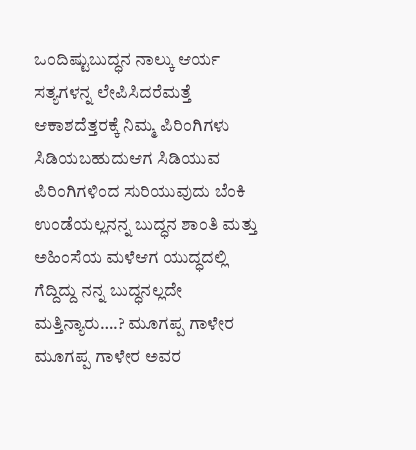ಒಂದಿಷ್ಟುಬುದ್ಧನ ನಾಲ್ಕು ಆರ್ಯ ಸತ್ಯಗಳನ್ನ ಲೇಪಿಸಿದರೆಮತ್ತೆ ಆಕಾಶದೆತ್ತರಕ್ಕೆ ನಿಮ್ಮ ಪಿರಿಂಗಿಗಳು ಸಿಡಿಯಬಹುದುಆಗ ಸಿಡಿಯುವ ಪಿರಿಂಗಿಗಳಿಂದ ಸುರಿಯುವುದು ಬೆಂಕಿ ಉಂಡೆಯಲ್ಲನನ್ನ ಬುದ್ಧನ ಶಾಂತಿ ಮತ್ತು ಅಹಿಂಸೆಯ ಮಳೆಆಗ ಯುದ್ಧದಲ್ಲಿ ಗೆದ್ದಿದ್ದು ನನ್ನ ಬುದ್ಧನಲ್ಲದೇ ಮತ್ತಿನ್ಯಾರು….? ಮೂಗಪ್ಪ ಗಾಳೇರ
ಮೂಗಪ್ಪ ಗಾಳೇರ ಅವರ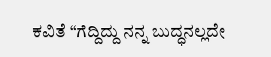ಕವಿತೆ “ಗೆದ್ದಿದ್ದು ನನ್ನ ಬುದ್ಧನಲ್ಲದೇ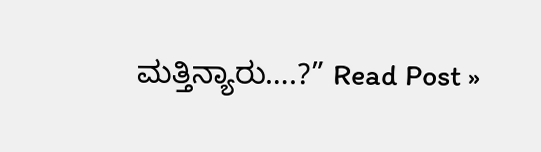ಮತ್ತಿನ್ಯಾರು….?” Read Post »